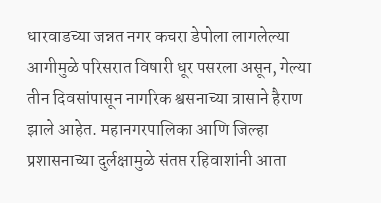धारवाडच्या जन्नत नगर कचरा डेपोला लागलेल्या आगीमुळे परिसरात विषारी धूर पसरला असून, गेल्या तीन दिवसांपासून नागरिक श्वसनाच्या त्रासाने हैराण झाले आहेत. महानगरपालिका आणि जिल्हा प्रशासनाच्या दुर्लक्षामुळे संतप्त रहिवाशांनी आता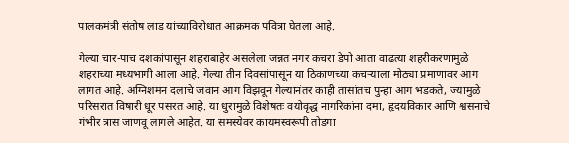पालकमंत्री संतोष लाड यांच्याविरोधात आक्रमक पवित्रा घेतला आहे.

गेल्या चार-पाच दशकांपासून शहराबाहेर असलेला जन्नत नगर कचरा डेपो आता वाढत्या शहरीकरणामुळे शहराच्या मध्यभागी आला आहे. गेल्या तीन दिवसांपासून या ठिकाणच्या कचऱ्याला मोठ्या प्रमाणावर आग लागत आहे. अग्निशमन दलाचे जवान आग विझवून गेल्यानंतर काही तासांतच पुन्हा आग भडकते, ज्यामुळे परिसरात विषारी धूर पसरत आहे. या धुरामुळे विशेषतः वयोवृद्ध नागरिकांना दमा, हृदयविकार आणि श्वसनाचे गंभीर त्रास जाणवू लागले आहेत. या समस्येवर कायमस्वरूपी तोडगा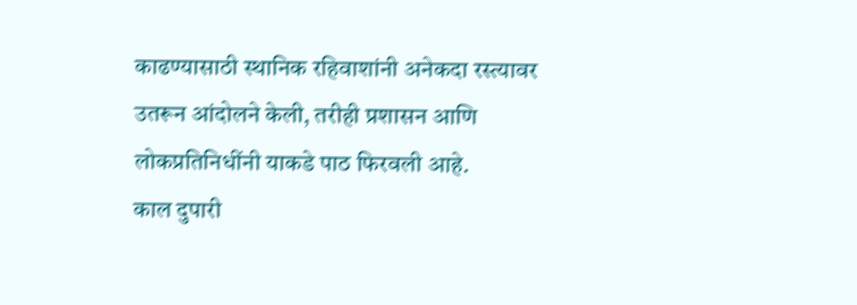काढण्यासाठी स्थानिक रहिवाशांनी अनेकदा रस्त्यावर उतरून आंदोलने केली, तरीही प्रशासन आणि लोकप्रतिनिधींनी याकडे पाठ फिरवली आहे.
काल दुपारी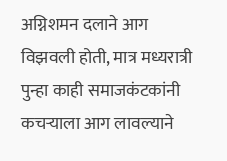अग्निशमन दलाने आग विझवली होती, मात्र मध्यरात्री पुन्हा काही समाजकंटकांनी कचऱ्याला आग लावल्याने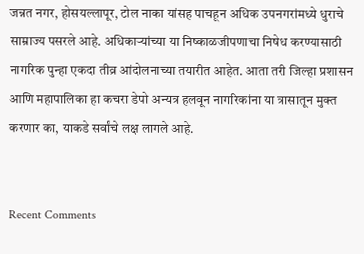जन्नत नगर, होसयल्लापूर, टोल नाका यांसह पाचहून अधिक उपनगरांमध्ये धुराचे साम्राज्य पसरले आहे. अधिकाऱ्यांच्या या निष्काळजीपणाचा निषेध करण्यासाठी नागरिक पुन्हा एकदा तीव्र आंदोलनाच्या तयारीत आहेत. आता तरी जिल्हा प्रशासन आणि महापालिका हा कचरा डेपो अन्यत्र हलवून नागरिकांना या त्रासातून मुक्त करणार का, याकडे सर्वांचे लक्ष लागले आहे.


Recent Comments